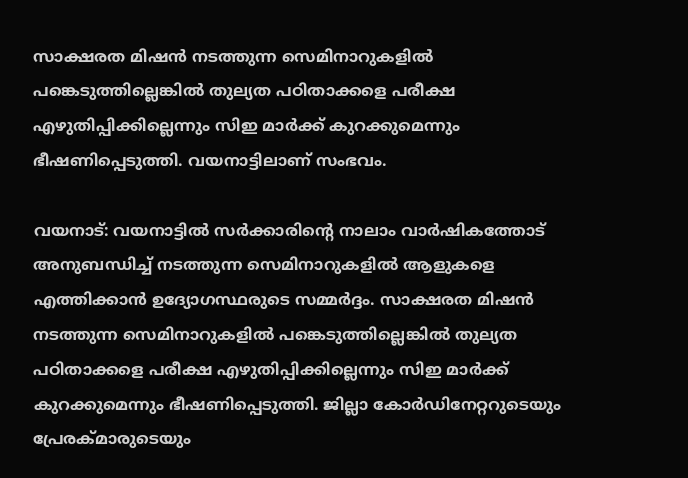സാക്ഷരത മിഷൻ നടത്തുന്ന സെമിനാറുകളില്‍ പങ്കെടുത്തില്ലെങ്കില്‍ തുല്യത പഠിതാക്കളെ പരീക്ഷ എഴുതിപ്പിക്കില്ലെന്നും സിഇ മാർക്ക് കുറക്കുമെന്നും ഭീഷണിപ്പെടുത്തി. വയനാട്ടിലാണ് സംഭവം.

വയനാട്: വയനാട്ടില്‍ സർക്കാരിന്‍റെ നാലാം വാർഷികത്തോട് അനുബന്ധിച്ച് നടത്തുന്ന സെമിനാറുകളില്‍ ആളുകളെ എത്തിക്കാൻ ഉദ്യോഗസ്ഥരുടെ സമ്മർദ്ദം. സാക്ഷരത മിഷൻ നടത്തുന്ന സെമിനാറുകളില്‍ പങ്കെടുത്തില്ലെങ്കില്‍ തുല്യത പഠിതാക്കളെ പരീക്ഷ എഴുതിപ്പിക്കില്ലെന്നും സിഇ മാർക്ക് കുറക്കുമെന്നും ഭീഷണിപ്പെടുത്തി. ജില്ലാ കോര്‍ഡിനേറ്ററുടെയും പ്രേരക്മാരുടെയും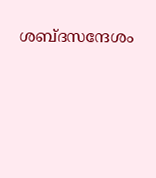ശബ്ദസന്ദേശം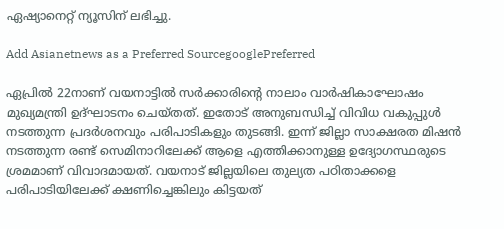ഏഷ്യാനെറ്റ് ന്യൂസിന് ലഭിച്ചു.

Add Asianetnews as a Preferred SourcegooglePreferred

ഏപ്രില്‍ 22നാണ് വയനാട്ടില്‍ സർക്കാരിന്‍റെ നാലാം വാർഷികാഘോഷം മുഖ്യമന്ത്രി ഉദ്ഘാടനം ചെയ്തത്. ഇതോട് അനുബന്ധിച്ച് വിവിധ വകുപ്പുള്‍ നടത്തുന്ന പ്രദർശനവും പരിപാടികളും തുടങ്ങി. ഇന്ന് ജില്ലാ സാക്ഷരത മിഷൻ നടത്തുന്ന രണ്ട് സെമിനാറിലേക്ക് ആളെ എത്തിക്കാനുള്ള ഉദ്യോഗസ്ഥരുടെ ശ്രമമാണ് വിവാദമായത്. വയനാട് ജില്ലയിലെ തുല്യത പഠിതാക്കളെ പരിപാടിയിലേക്ക് ക്ഷണിച്ചെങ്കിലും കിട്ടയത്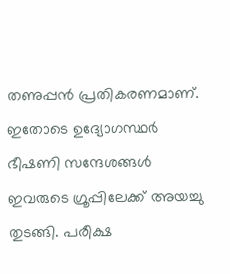തണുപ്പൻ പ്രതികരണമാണ്. ഇതോടെ ഉദ്യോഗസ്ഥർ ഭീഷണി സന്ദേശങ്ങള്‍ ഇവരുടെ ഗ്രൂപ്പിലേക്ക് അയച്ചു തുടങ്ങി. പരീക്ഷ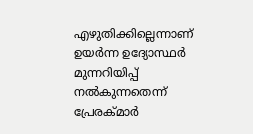എഴുതിക്കില്ലെന്നാണ് ഉയർന്ന ഉദ്യോസ്ഥർ മുന്നറിയിപ്പ് നല്‍കുന്നതെന്ന് പ്രേരക്മാർ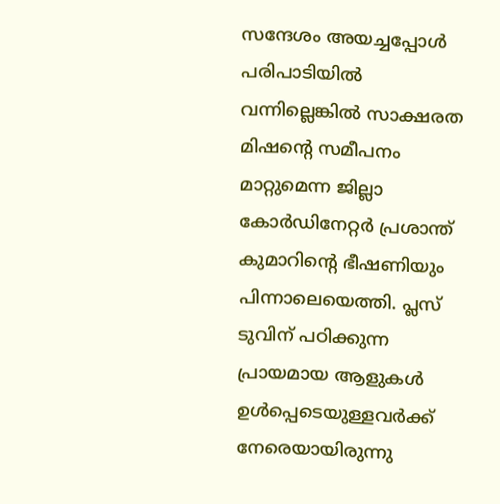സന്ദേശം അയച്ചപ്പോള്‍ പരിപാടിയില്‍ വന്നില്ലെങ്കില്‍ സാക്ഷരത മിഷന്‍റെ സമീപനം മാറ്റുമെന്ന ജില്ലാ കോർഡിനേറ്റർ പ്രശാന്ത് കുമാറിന്‍റെ ഭീഷണിയും പിന്നാലെയെത്തി. പ്ലസ് ടുവിന് പഠിക്കുന്ന പ്രായമായ ആളുകള്‍ ഉള്‍പ്പെടെയുള്ളവർക്ക് നേരെയായിരുന്നു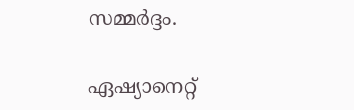സമ്മർദ്ദം.

ഏഷ്യാനെറ്റ്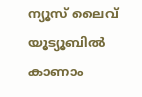ന്യൂസ് ലൈവ് യൂട്യൂബിൽ കാണാം